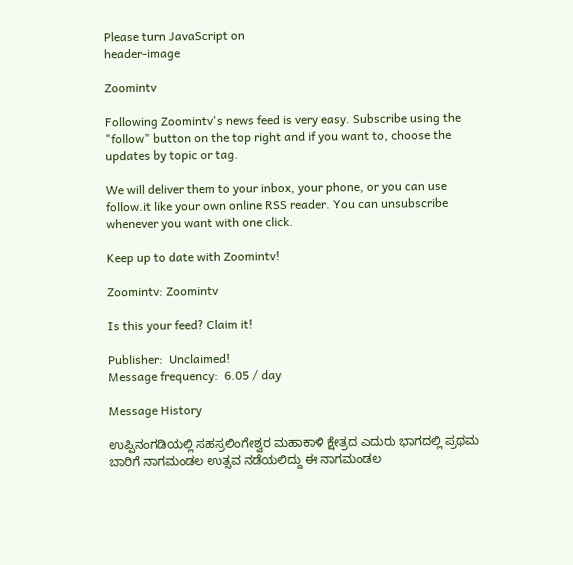Please turn JavaScript on
header-image

Zoomintv

Following Zoomintv's news feed is very easy. Subscribe using the "follow" button on the top right and if you want to, choose the updates by topic or tag.

We will deliver them to your inbox, your phone, or you can use follow.it like your own online RSS reader. You can unsubscribe whenever you want with one click.

Keep up to date with Zoomintv!

Zoomintv: Zoomintv

Is this your feed? Claim it!

Publisher:  Unclaimed!
Message frequency:  6.05 / day

Message History

ಉಪ್ಪಿನಂಗಡಿಯಲ್ಲಿ ಸಹಸ್ರಲಿಂಗೇಶ್ವರ ಮಹಾಕಾಳಿ ಕ್ಷೇತ್ರದ ಎದುರು ಭಾಗದಲ್ಲಿ ಪ್ರಥಮ ಬಾರಿಗೆ ನಾಗಮಂಡಲ ಉತ್ಸವ ನಡೆಯಲಿದ್ದು ಈ ನಾಗಮಂಡಲ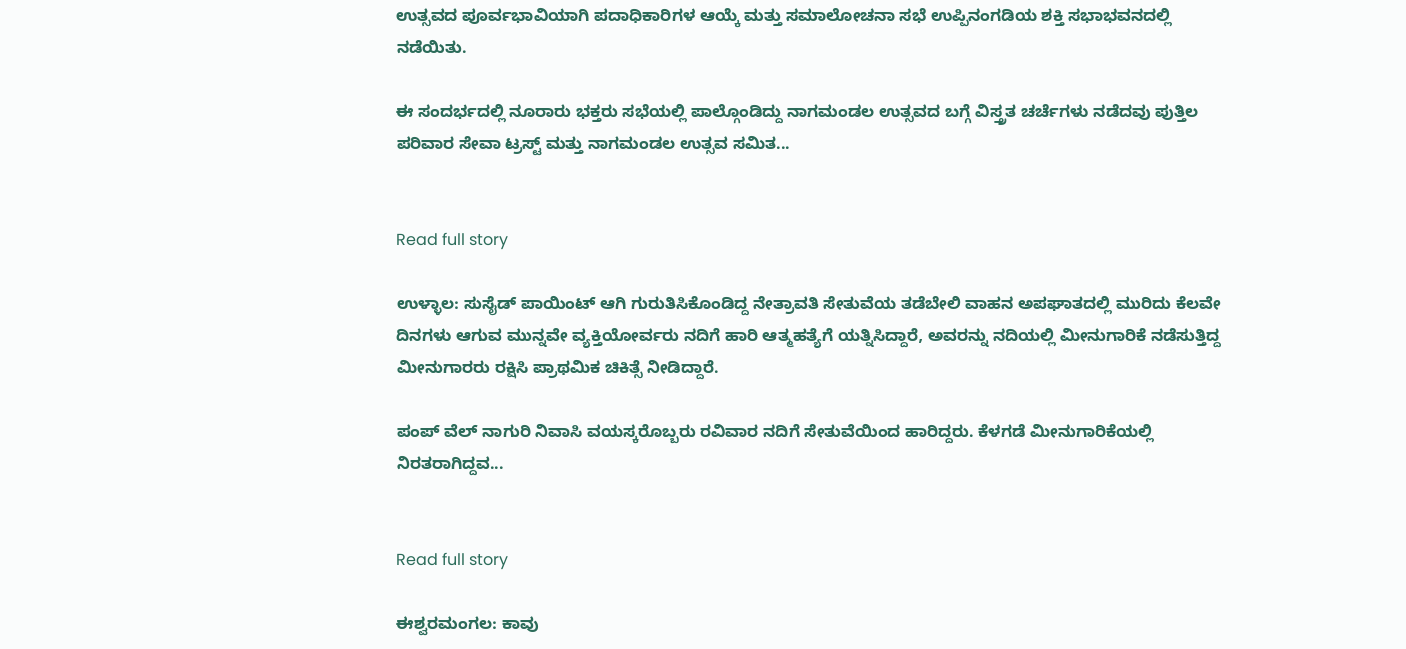ಉತ್ಸವದ ಪೂರ್ವಭಾವಿಯಾಗಿ ಪದಾಧಿಕಾರಿಗಳ ಆಯ್ಕೆ ಮತ್ತು ಸಮಾಲೋಚನಾ ಸಭೆ ಉಪ್ಪಿನಂಗಡಿಯ ಶಕ್ತಿ ಸಭಾಭವನದಲ್ಲಿ ನಡೆಯಿತು.

ಈ ಸಂದರ್ಭದಲ್ಲಿ ನೂರಾರು ಭಕ್ತರು ಸಭೆಯಲ್ಲಿ ಪಾಲ್ಗೊಂಡಿದ್ದು ನಾಗಮಂಡಲ ಉತ್ಸವದ ಬಗ್ಗೆ ವಿಸ್ತ್ರತ ಚರ್ಚೆಗಳು ನಡೆದವು ಪುತ್ತಿಲ ಪರಿವಾರ ಸೇವಾ ಟ್ರಸ್ಟ್ ಮತ್ತು ನಾಗಮಂಡಲ ಉತ್ಸವ ಸಮಿತ...


Read full story

ಉಳ್ಳಾಲ: ಸುಸೈಡ್ ಪಾಯಿಂಟ್ ಆಗಿ ಗುರುತಿಸಿಕೊಂಡಿದ್ದ ನೇತ್ರಾವತಿ ಸೇತುವೆಯ ತಡೆಬೇಲಿ ವಾಹನ ಅಪಘಾತದಲ್ಲಿ ಮುರಿದು ಕೆಲವೇ ದಿನಗಳು ಆಗುವ ಮುನ್ನವೇ ವ್ಯಕ್ತಿಯೋರ್ವರು ನದಿಗೆ ಹಾರಿ ಆತ್ಮಹತ್ಯೆಗೆ ಯತ್ನಿಸಿದ್ದಾರೆ, ಅವರನ್ನು ನದಿಯಲ್ಲಿ ಮೀನುಗಾರಿಕೆ ನಡೆಸುತ್ತಿದ್ದ ಮೀನುಗಾರರು ರಕ್ಷಿಸಿ ಪ್ರಾಥಮಿಕ ಚಿಕಿತ್ಸೆ ನೀಡಿದ್ದಾರೆ.

ಪಂಪ್ ವೆಲ್ ನಾಗುರಿ ನಿವಾಸಿ ವಯಸ್ಕರೊಬ್ಬರು ರವಿವಾರ ನದಿಗೆ ಸೇತುವೆಯಿಂದ ಹಾರಿದ್ದರು. ಕೆಳಗಡೆ ಮೀನುಗಾರಿಕೆಯಲ್ಲಿ ನಿರತರಾಗಿದ್ದವ...


Read full story

ಈಶ್ವರಮಂಗಲ: ಕಾವು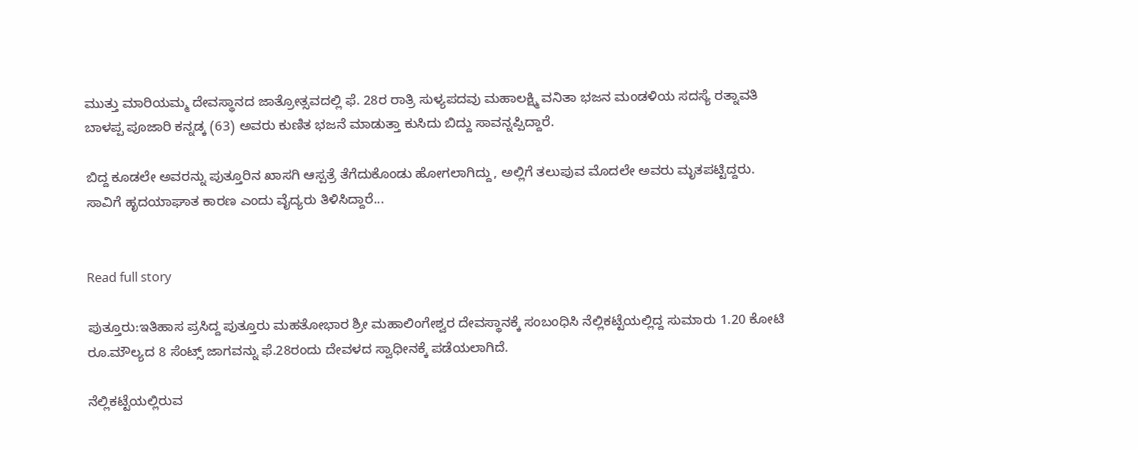ಮುತ್ತು ಮಾರಿಯಮ್ಮ ದೇವಸ್ಥಾನದ ಜಾತ್ರೋತ್ಸವದಲ್ಲಿ ಫೆ. 28ರ ರಾತ್ರಿ ಸುಳ್ಯಪದವು ಮಹಾಲಕ್ಷ್ಮಿ ವನಿತಾ ಭಜನ ಮಂಡಳಿಯ ಸದಸ್ಯೆ ರತ್ನಾವತಿ ಬಾಳಪ್ಪ ಪೂಜಾರಿ ಕನ್ನಡ್ಕ (63) ಅವರು ಕುಣಿತ ಭಜನೆ ಮಾಡುತ್ತಾ ಕುಸಿದು ಬಿದ್ದು ಸಾವನ್ನಪ್ಪಿದ್ದಾರೆ.

ಬಿದ್ದ ಕೂಡಲೇ ಅವರನ್ನು ಪುತ್ತೂರಿನ ಖಾಸಗಿ ಆಸ್ಪತ್ರೆ ತೆಗೆದುಕೊಂಡು ಹೋಗಲಾಗಿದ್ದು, ಅಲ್ಲಿಗೆ ತಲುಪುವ ಮೊದಲೇ ಅವರು ಮೃತಪಟ್ಟಿದ್ದರು. ಸಾವಿಗೆ ಹೃದಯಾಘಾತ ಕಾರಣ ಎಂದು ವೈದ್ಯರು ತಿಳಿಸಿದ್ದಾರೆ...


Read full story

ಪುತ್ತೂರು:ಇತಿಹಾಸ ಪ್ರಸಿದ್ದ ಪುತ್ತೂರು ಮಹತೋಭಾರ ಶ್ರೀ ಮಹಾಲಿಂಗೇಶ್ವರ ದೇವಸ್ಥಾನಕ್ಕೆ ಸಂಬಂಧಿಸಿ ನೆಲ್ಲಿಕಟ್ಟೆಯಲ್ಲಿದ್ದ ಸುಮಾರು 1.20 ಕೋಟಿ ರೂ.ಮೌಲ್ಯದ 8 ಸೆಂಟ್ಸ್ ಜಾಗವನ್ನು ಫೆ.28ರಂದು ದೇವಳದ ಸ್ವಾಧೀನಕ್ಕೆ ಪಡೆಯಲಾಗಿದೆ.

ನೆಲ್ಲಿಕಟ್ಟೆಯಲ್ಲಿರುವ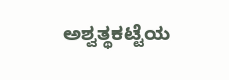ಅಶ್ವತ್ಥಕಟ್ಟೆಯ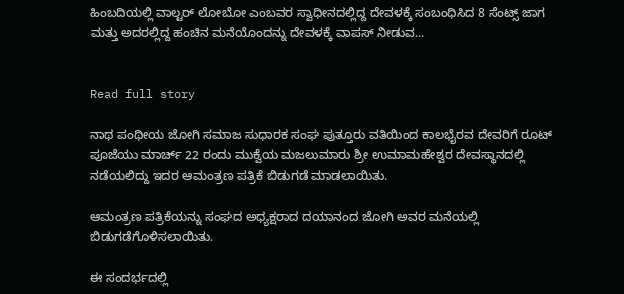ಹಿಂಬದಿಯಲ್ಲಿ ವಾಲ್ಟರ್ ಲೋಬೋ ಎಂಬವರ ಸ್ವಾಧೀನದಲ್ಲಿದ್ದ ದೇವಳಕ್ಕೆ ಸಂಬಂಧಿಸಿದ 8 ಸೆಂಟ್ಸ್ ಜಾಗ ಮತ್ತು ಅದರಲ್ಲಿದ್ದ ಹಂಚಿನ ಮನೆಯೊಂದನ್ನು ದೇವಳಕ್ಕೆ ವಾಪಸ್ ನೀಡುವ...


Read full story

ನಾಥ ಪಂಥೀಯ ಜೋಗಿ ಸಮಾಜ ಸುಧಾರಕ ಸಂಘ ಪುತ್ತೂರು ವತಿಯಿಂದ ಕಾಲಭೈರವ ದೇವರಿಗೆ ರೂಟ್ ಪೂಜೆಯು ಮಾರ್ಚ್ 22 ರಂದು ಮುಕ್ವೆಯ ಮಜಲುಮಾರು ಶ್ರೀ ಉಮಾಮಹೇಶ್ವರ ದೇವಸ್ಥಾನದಲ್ಲಿ ನಡೆಯಲಿದ್ದು ಇದರ ಆಮಂತ್ರಣ ಪತ್ರಿಕೆ ಬಿಡುಗಡೆ ಮಾಡಲಾಯಿತು.

ಆಮಂತ್ರಣ ಪತ್ರಿಕೆಯನ್ನು ಸಂಘದ ಅಧ್ಯಕ್ಷರಾದ ದಯಾನಂದ ಜೋಗಿ ಅವರ ಮನೆಯಲ್ಲಿ ಬಿಡುಗಡೆಗೊಳಿಸಲಾಯಿತು.

ಈ ಸಂದರ್ಭದಲ್ಲಿ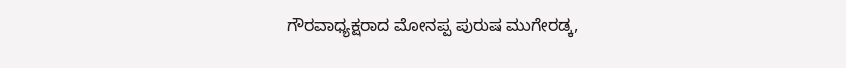ಗೌರವಾಧ್ಯಕ್ಷರಾದ ಮೋನಪ್ಪ ಪುರುಷ ಮುಗೇರಡ್ಕ,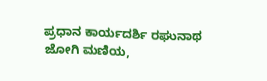ಪ್ರಧಾನ ಕಾರ್ಯದರ್ಶಿ ರಘುನಾಥ ಜೋಗಿ ಮಣಿಯ,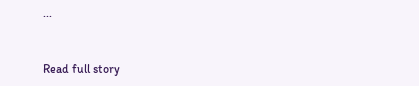...


Read full story